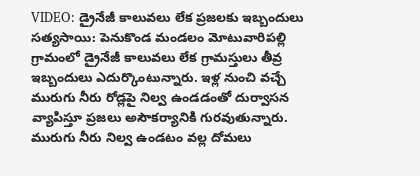VIDEO: డ్రైనేజీ కాలువలు లేక ప్రజలకు ఇబ్బందులు
సత్యసాయి: పెనుకొండ మండలం మోటువారిపల్లి గ్రామంలో డ్రైనేజీ కాలువలు లేక గ్రామస్తులు తీవ్ర ఇబ్బందులు ఎదుర్కొంటున్నారు. ఇళ్ల నుంచి వచ్చే మురుగు నీరు రోడ్లపై నిల్వ ఉండడంతో దుర్వాసన వ్యాపిస్తూ ప్రజలు అసౌకర్యానికి గురవుతున్నారు. మురుగు నీరు నిల్వ ఉండటం వల్ల దోమలు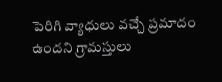పెరిగి వ్యాధులు వచ్చే ప్రమాదం ఉందని గ్రామస్తులు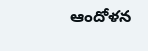ఆందోళన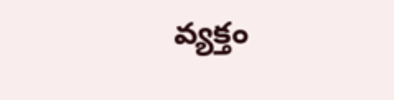వ్యక్తం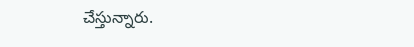చేస్తున్నారు.